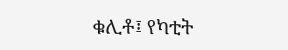ቁሊቶ፤ የካቲት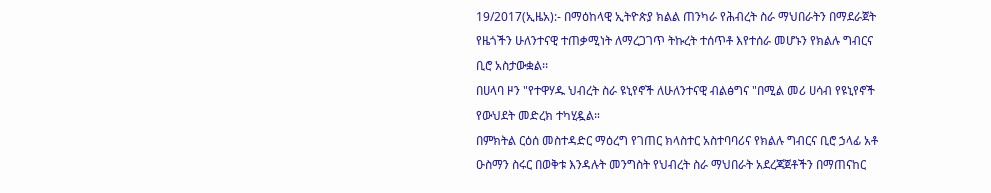19/2017(ኢዜአ):- በማዕከላዊ ኢትዮጵያ ክልል ጠንካራ የሕብረት ስራ ማህበራትን በማደራጀት የዜጎችን ሁለንተናዊ ተጠቃሚነት ለማረጋገጥ ትኩረት ተሰጥቶ እየተሰራ መሆኑን የክልሉ ግብርና ቢሮ አስታውቋል፡፡
በሀላባ ዞን "የተዋሃዱ ህብረት ስራ ዩኒየኖች ለሁለንተናዊ ብልፅግና "በሚል መሪ ሀሳብ የዩኒየኖች የውህደት መድረክ ተካሂዷል።
በምክትል ርዕሰ መስተዳድር ማዕረግ የገጠር ክላስተር አስተባባሪና የክልሉ ግብርና ቢሮ ኃላፊ አቶ ዑስማን ስሩር በወቅቱ እንዳሉት መንግስት የህብረት ስራ ማህበራት አደረጃጀቶችን በማጠናከር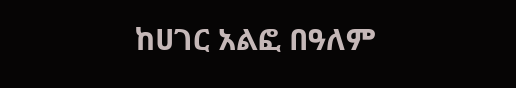ከሀገር አልፎ በዓለም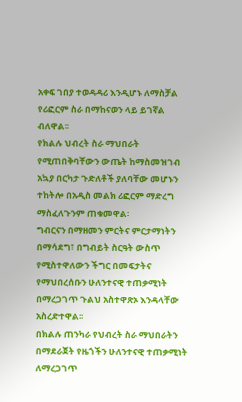አቀፍ ገበያ ተወዳዳሪ እንዲሆኑ ለማስቻል የሪፎርም ስራ በማከናወን ላይ ይገኛል ብለዋል፡፡
የክልሉ ህብረት ስራ ማህበራት የሚጠበቅባቸውን ውጤት ከማስመዝገብ አኳያ በርካታ ጉድለቶች ያለባቸው መሆኑን ተከትሎ በአዲስ መልክ ሪፎርም ማድረግ ማስፈለጉንም ጠቁመዋል፡
ግብርናን በማዘመን ምርትና ምርታማነትን በማሳደግ፣ በግብይት ስርዓት ውስጥ የሚስተዋለውን ችግር በመፍታትና የማህበረሰቡን ሁለንተናዊ ተጠቃሚነት በማረጋገጥ ጉልህ አስተዋጽኦ እንዳላቸው አስረድተዋል፡፡
በክልሉ ጠንካራ የህብረት ስራ ማህበራትን በማደራጀት የዜጎችን ሁለንተናዊ ተጠቃሚነት ለማረጋገጥ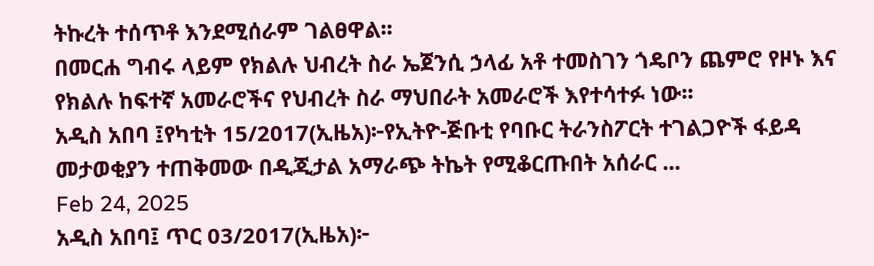ትኩረት ተሰጥቶ እንደሚሰራም ገልፀዋል፡፡
በመርሐ ግብሩ ላይም የክልሉ ህብረት ስራ ኤጀንሲ ኃላፊ አቶ ተመስገን ጎዴቦን ጨምሮ የዞኑ እና የክልሉ ከፍተኛ አመራሮችና የህብረት ስራ ማህበራት አመራሮች እየተሳተፉ ነው፡፡
አዲስ አበባ ፤የካቲት 15/2017(ኢዜአ)፦የኢትዮ-ጅቡቲ የባቡር ትራንስፖርት ተገልጋዮች ፋይዳ መታወቂያን ተጠቅመው በዲጂታል አማራጭ ትኬት የሚቆርጡበት አሰራር ...
Feb 24, 2025
አዲስ አበባ፤ ጥር 03/2017(ኢዜአ)፦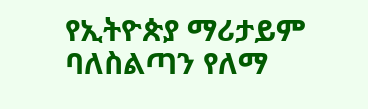የኢትዮጵያ ማሪታይም ባለስልጣን የለማ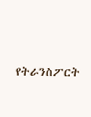የትራንስፖርት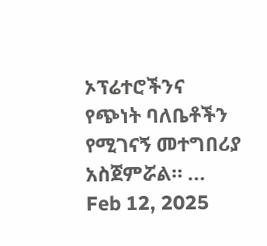ኦፕሬተሮችንና የጭነት ባለቤቶችን የሚገናኝ መተግበሪያ አስጀምሯል። ...
Feb 12, 2025